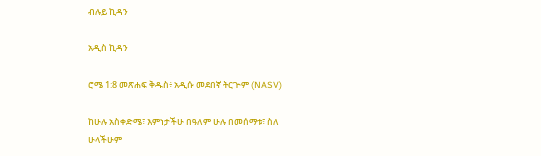ብሉይ ኪዳን

አዲስ ኪዳን

ሮሜ 1:8 መጽሐፍ ቅዱስ፥ አዲሱ መደበኛ ትርጒም (NASV)

ከሁሉ አስቀድሜ፣ እምነታችሁ በዓለም ሁሉ በመሰማቱ፣ ስለ ሁላችሁም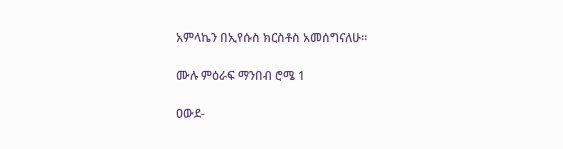አምላኬን በኢየሱስ ክርስቶስ አመሰግናለሁ።

ሙሉ ምዕራፍ ማንበብ ሮሜ 1

ዐውደ-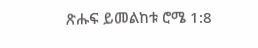ጽሑፍ ይመልከቱ ሮሜ 1:8